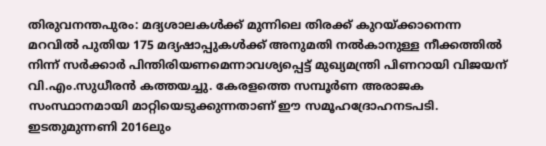തിരുവനന്തപുരം: മദ്യശാലകൾക്ക് മുന്നിലെ തിരക്ക് കുറയ്ക്കാനെന്ന മറവിൽ പുതിയ 175 മദ്യഷാപ്പുകൾക്ക് അനുമതി നൽകാനുള്ള നീക്കത്തിൽ നിന്ന് സർക്കാർ പിന്തിരിയണമെന്നാവശ്യപ്പെട്ട് മുഖ്യമന്ത്രി പിണറായി വിജയന് വി.എം.സുധീരൻ കത്തയച്ചു. കേരളത്തെ സമ്പൂർണ അരാജക സംസ്ഥാനമായി മാറ്റിയെടുക്കുന്നതാണ് ഈ സമൂഹദ്രോഹനടപടി.
ഇടതുമുന്നണി 2016ലും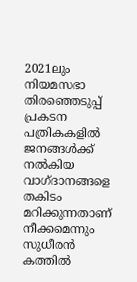2021ലും നിയമസഭാ തിരഞ്ഞെടുപ്പ് പ്രകടന പത്രികകളിൽ ജനങ്ങൾക്ക് നൽകിയ വാഗ്ദാനങ്ങളെ തകിടം മറിക്കുന്നതാണ് നീക്കമെന്നും സുധീരൻ കത്തിൽ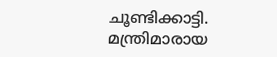ചൂണ്ടിക്കാട്ടി. മന്ത്രിമാരായ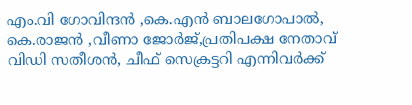എം.വി ഗോവിന്ദൻ ,കെ.എൻ ബാലഗോപാൽ, കെ.രാജൻ ,വീണാ ജോർജ്,പ്രതിപക്ഷ നേതാവ് വിഡി സതീശൻ, ചീഫ് സെക്രട്ടറി എന്നിവർക്ക്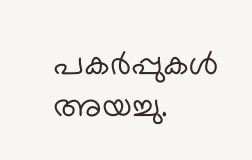പകർപ്പുകൾ അയച്ചു.